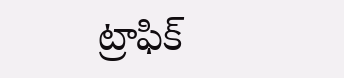ట్రాఫిక్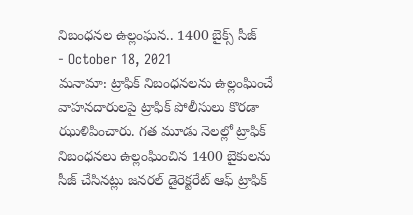నిబంధనల ఉల్లంఘన.. 1400 బైక్స్ సీజ్
- October 18, 2021
మనామా: ట్రాఫిక్ నిబంధనలను ఉల్లంఘించే వాహనదారులపై ట్రాఫిక్ పోలీసులు కొరడా ఝుళిపించారు. గత మూడు నెలల్లో ట్రాఫిక్ నిబంధనలు ఉల్లంఘించిన 1400 బైకులను సీజ్ చేసినట్లు జనరల్ డైరెక్టరేట్ ఆఫ్ ట్రాఫిక్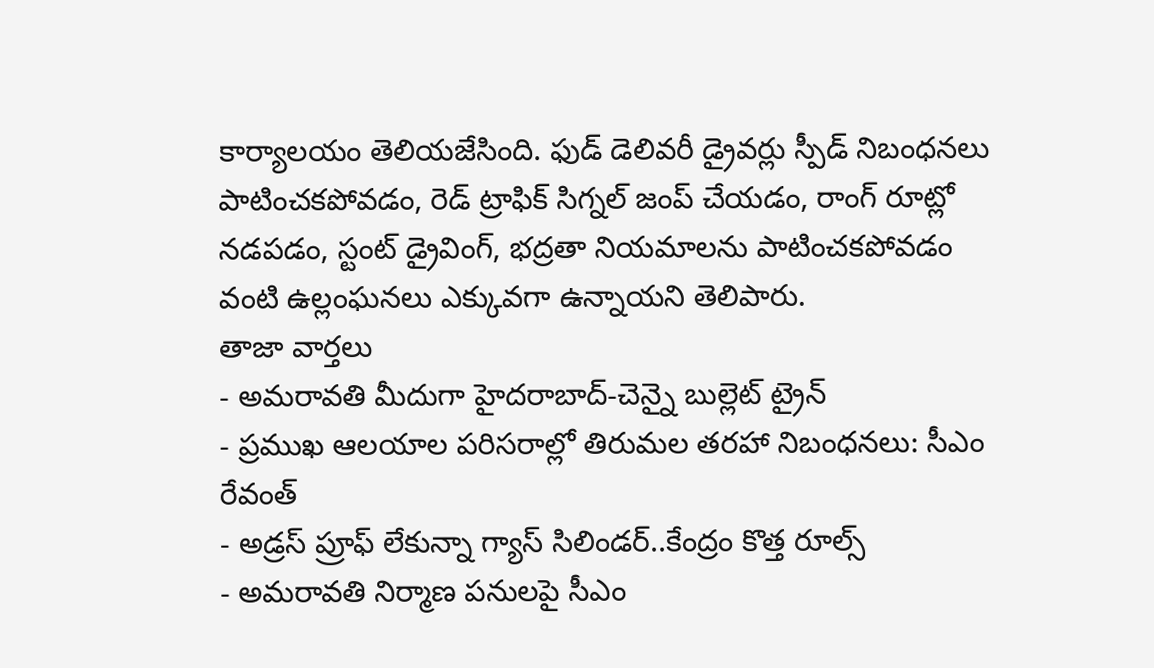కార్యాలయం తెలియజేసింది. ఫుడ్ డెలివరీ డ్రైవర్లు స్పీడ్ నిబంధనలు పాటించకపోవడం, రెడ్ ట్రాఫిక్ సిగ్నల్ జంప్ చేయడం, రాంగ్ రూట్లో నడపడం, స్టంట్ డ్రైవింగ్, భద్రతా నియమాలను పాటించకపోవడం వంటి ఉల్లంఘనలు ఎక్కువగా ఉన్నాయని తెలిపారు.
తాజా వార్తలు
- అమరావతి మీదుగా హైదరాబాద్-చెన్నై బుల్లెట్ ట్రైన్
- ప్రముఖ ఆలయాల పరిసరాల్లో తిరుమల తరహా నిబంధనలు: సీఎం రేవంత్
- అడ్రస్ ప్రూఫ్ లేకున్నా గ్యాస్ సిలిండర్..కేంద్రం కొత్త రూల్స్
- అమరావతి నిర్మాణ పనులపై సీఎం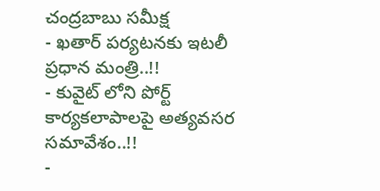చంద్రబాబు సమీక్ష
- ఖతార్ పర్యటనకు ఇటలీ ప్రధాన మంత్రి..!!
- కువైట్ లోని పోర్ట్ కార్యకలాపాలపై అత్యవసర సమావేశం..!!
-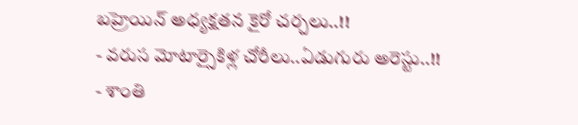బహ్రెయిన్ అధ్యక్షతన కైరో చర్చలు..!!
- వరుస మోటార్సైకిళ్ల చోరీలు..ఏడుగురు అరెస్టు..!!
- శాంతి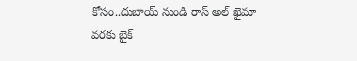కోసం..దుబాయ్ నుండి రాస్ అల్ ఖైమా వరకు బైక్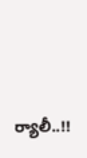ర్యాలీ..!!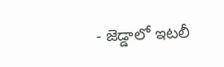- జెడ్డాలో ఇటలీ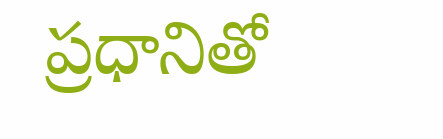ప్రధానితో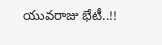యువరాజు భేటీ..!!